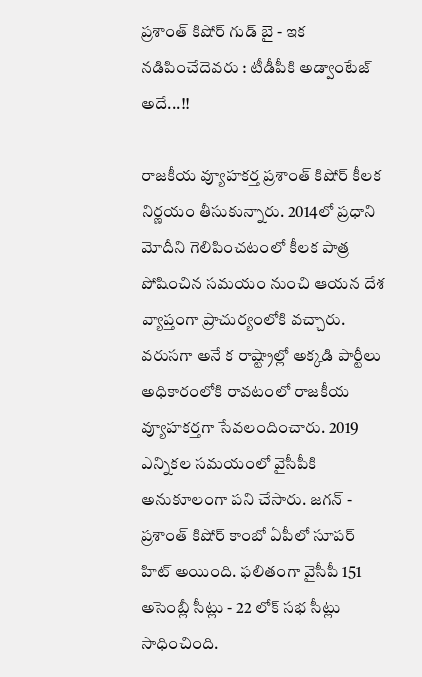ప్రశాంత్ కిషోర్ గుడ్ బై - ఇక నడిపించేదెవరు : టీడీపీకి అడ్వాంటేజ్ అదే...!!

రాజకీయ వ్యూహకర్త ప్రశాంత్ కిషోర్ కీలక నిర్ణయం తీసుకున్నారు. 2014లో ప్రధాని మోదీని గెలిపించటంలో కీలక పాత్ర పోషించిన సమయం నుంచి ఆయన దేశ వ్యాప్తంగా ప్రాచుర్యంలోకి వచ్చారు. వరుసగా అనే క రాష్ట్రాల్లో అక్కడి పార్టీలు అధికారంలోకి రావటంలో రాజకీయ వ్యూహకర్తగా సేవలందించారు. 2019 ఎన్నికల సమయంలో వైసీపీకి అనుకూలంగా పని చేసారు. జగన్ - ప్రశాంత్ కిషోర్ కాంబో ఏపీలో సూపర్ హిట్ అయింది. ఫలితంగా వైసీపీ 151 అసెంబ్లీ సీట్లు - 22 లోక్ సభ సీట్లు సాధించింది.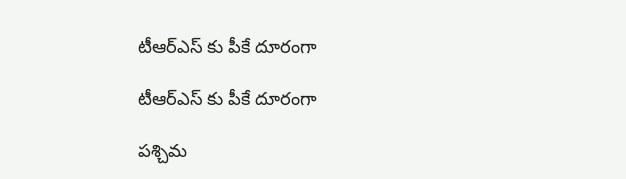టీఆర్ఎస్ కు పీకే దూరంగా

టీఆర్ఎస్ కు పీకే దూరంగా

పశ్చిమ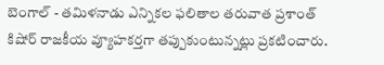బెంగాల్ - తమిళనాడు ఎన్నికల ఫలితాల తరువాత ప్రశాంత్ కిషోర్ రాజకీయ వ్యూహకర్తగా తప్పుకుంటున్నట్లు ప్రకటించారు.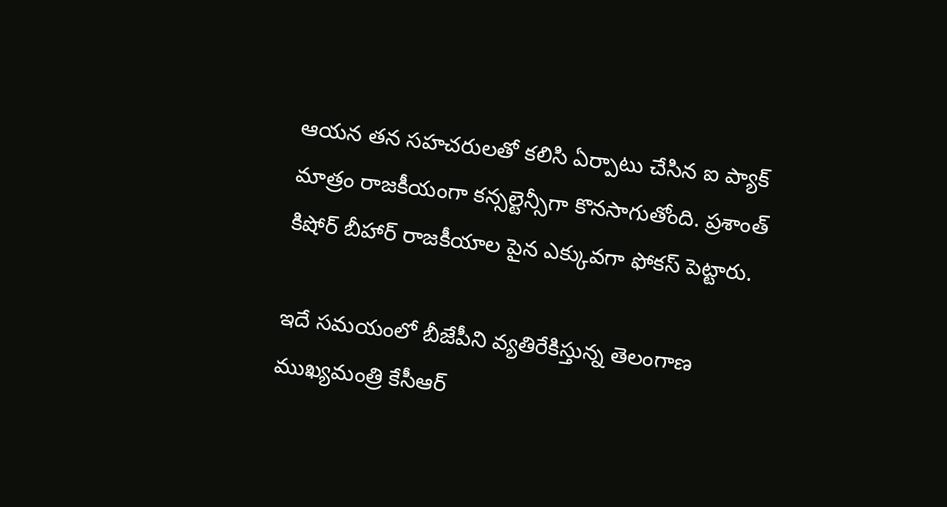ఆయన తన సహచరులతో కలిసి ఏర్పాటు చేసిన ఐ ప్యాక్ మాత్రం రాజకీయంగా కన్సల్టెన్సీగా కొనసాగుతోంది. ప్రశాంత్ కిషోర్ బీహార్ రాజకీయాల పైన ఎక్కువగా ఫోకస్ పెట్టారు.

ఇదే సమయంలో బీజేపీని వ్యతిరేకిస్తున్న తెలంగాణ ముఖ్యమంత్రి కేసీఆర్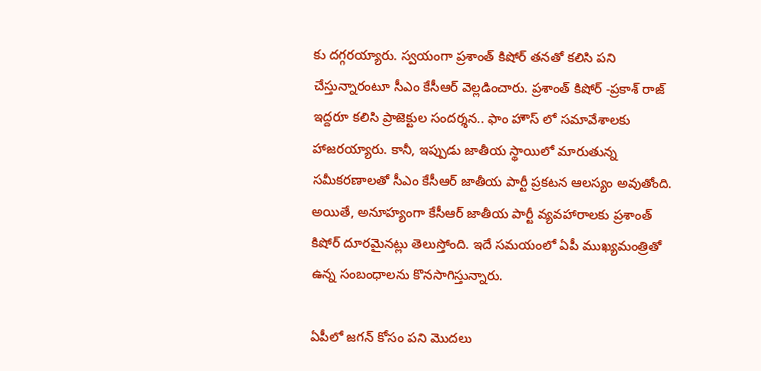కు దగ్గరయ్యారు. స్వయంగా ప్రశాంత్ కిషోర్ తనతో కలిసి పని చేస్తున్నారంటూ సీఎం కేసీఆర్ వెల్లడించారు. ప్రశాంత్ కిషోర్ -ప్రకాశ్ రాజ్ ఇద్దరూ కలిసి ప్రాజెక్టుల సందర్శన.. ఫాం హౌస్ లో సమావేశాలకు హాజరయ్యారు. కానీ, ఇప్పుడు జాతీయ స్థాయిలో మారుతున్న సమీకరణాలతో సీఎం కేసీఆర్ జాతీయ పార్టీ ప్రకటన ఆలస్యం అవుతోంది. అయితే, అనూహ్యంగా కేసీఆర్ జాతీయ పార్టీ వ్యవహారాలకు ప్రశాంత్ కిషోర్ దూరమైనట్లు తెలుస్తోంది. ఇదే సమయంలో ఏపీ ముఖ్యమంత్రితో ఉన్న సంబంధాలను కొనసాగిస్తున్నారు.

ఏపీలో జగన్ కోసం పని మొదలు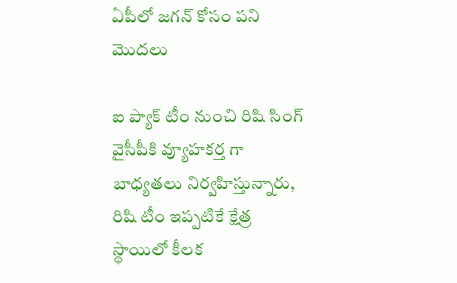ఏపీలో జగన్ కోసం పని మొదలు

ఐ ప్యాక్ టీం నుంచి రిషి సింగ్ వైసీపీకి వ్యూహకర్త గా బాధ్యతలు నిర్వహిస్తున్నారు, రిషి టీం ఇప్పటికే క్షేత్ర స్థాయిలో కీలక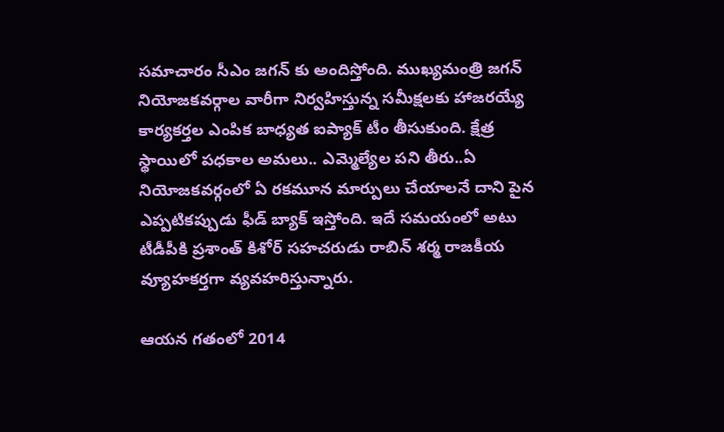సమాచారం సీఎం జగన్ కు అందిస్తోంది. ముఖ్యమంత్రి జగన్ నియోజకవర్గాల వారీగా నిర్వహిస్తున్న సమీక్షలకు హాజరయ్యే కార్యకర్తల ఎంపిక బాధ్యత ఐప్యాక్ టీం తీసుకుంది. క్షేత్ర స్థాయిలో పధకాల అమలు.. ఎమ్మెల్యేల పని తీరు..ఏ నియోజకవర్గంలో ఏ రకమూన మార్పులు చేయాలనే దాని పైన ఎప్పటికప్పుడు ఫీడ్ బ్యాక్ ఇస్తోంది. ఇదే సమయంలో అటు టీడీపీకి ప్రశాంత్ కిశోర్ సహచరుడు రాబిన్ శర్మ రాజకీయ వ్యూహకర్తగా వ్యవహరిస్తున్నారు.

ఆయన గతంలో 2014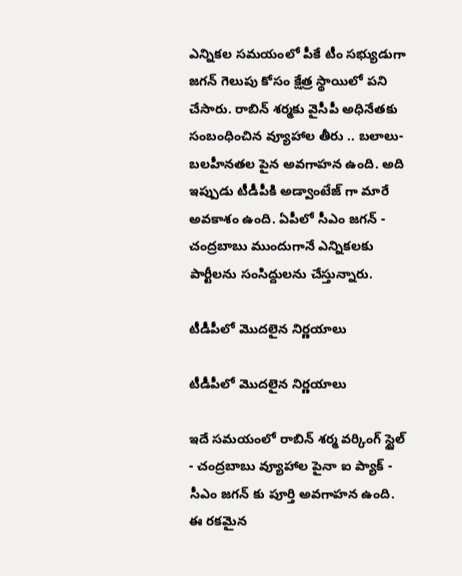ఎన్నికల సమయంలో పీకే టీం సభ్యుడుగా జగన్ గెలుపు కోసం క్షేత్ర స్థాయిలో పని చేసారు. రాబిన్ శర్మకు వైసీపీ అధినేతకు సంబంధించిన వ్యూహాల తీరు .. బలాలు- బలహీనతల పైన అవగాహన ఉంది. అది ఇప్పుడు టీడీపీకి అడ్వాంటేజ్ గా మారే అవకాశం ఉంది. ఏపీలో సీఎం జగన్ - చంద్రబాబు ముందుగానే ఎన్నికలకు పార్టీలను సంసిద్దులను చేస్తున్నారు.

టీడీపీలో మొదలైన నిర్ణయాలు

టీడీపీలో మొదలైన నిర్ణయాలు

ఇదే సమయంలో రాబిన్ శర్మ వర్కింగ్ స్టైల్ - చంద్రబాబు వ్యూహాల పైనా ఐ ప్యాక్ - సీఎం జగన్ కు పూర్తి అవగాహన ఉంది. ఈ రకమైన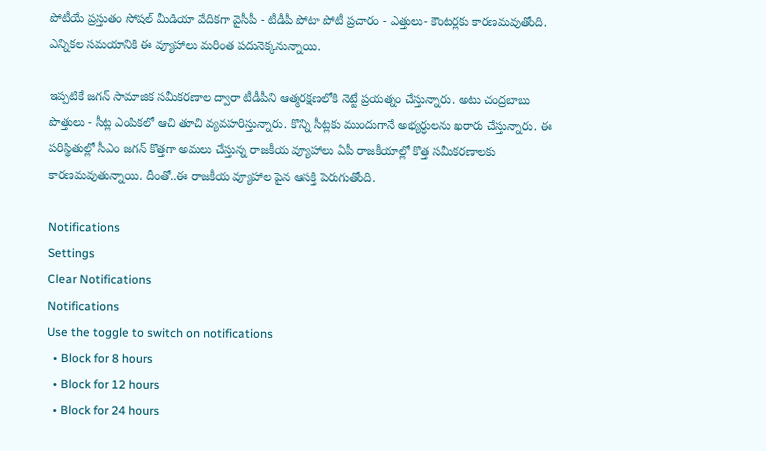పోటీయే ప్రస్తుతం సోషల్ మీడియా వేదికగా వైసీపీ - టీడీపీ పోటా పోటీ ప్రచారం - ఎత్తులు- కౌంటర్లకు కారణమవుతోంది. ఎన్నికల సమయానికి ఈ వ్యూహాలు మరింత పదునెక్కనున్నాయి.

ఇప్పటికే జగన్ సామాజిక సమీకరణాల ద్వారా టీడీపీని ఆత్మరక్షణలోకి నెట్టే ప్రయత్నం చేస్తున్నారు. అటు చంద్రబాబు పొత్తులు - సీట్ల ఎంపికలో ఆచి తూచి వ్యవహరిస్తున్నారు. కొన్ని సీట్లకు ముందుగానే అభ్యర్ధులను ఖరారు చేస్తున్నారు. ఈ పరిస్థితుల్లో సీఎం జగన్ కొత్తగా అమలు చేస్తున్న రాజకీయ వ్యూహాలు ఏపీ రాజకీయాల్లో కొత్త సమీకరణాలకు కారణమవుతున్నాయి. దీంతో..ఈ రాజకీయ వ్యూహాల పైన ఆసక్తి పెరుగుతోంది.

Notifications
Settings
Clear Notifications
Notifications
Use the toggle to switch on notifications
  • Block for 8 hours
  • Block for 12 hours
  • Block for 24 hours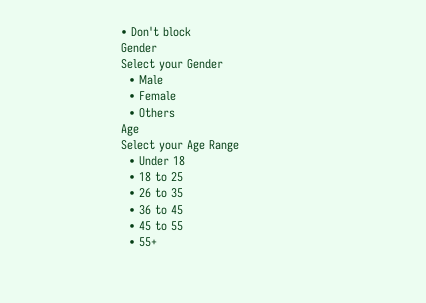• Don't block
Gender
Select your Gender
  • Male
  • Female
  • Others
Age
Select your Age Range
  • Under 18
  • 18 to 25
  • 26 to 35
  • 36 to 45
  • 45 to 55
  • 55+